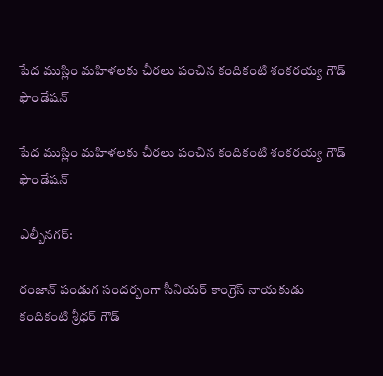పేద ముస్లిం మహిళలకు చీరలు పంచిన కందికంటి శంకరయ్య గౌడ్ ఫౌండేషన్

పేద ముస్లిం మహిళలకు చీరలు పంచిన కందికంటి శంకరయ్య గౌడ్ ఫౌండేషన్

ఎల్బీనగర్:

రంజాన్ పండుగ సందర్బంగా సీనియర్ కాంగ్రెస్ నాయకుడు కందికంటి శ్రీధర్ గౌడ్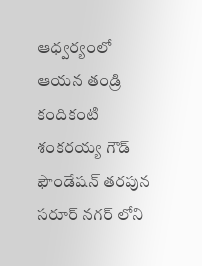ఆధ్వర్యంలో ఆయన తండ్రి కందికంటి శంకరయ్య గౌడ్ ఫౌండేషన్ తరపున సరూర్ నగర్ లోని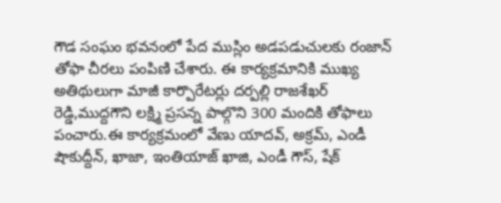గౌడ సంఘం భవనంలో పేద ముస్లిం అడపడుచులకు రంజాన్ తోఫా చీరలు పంపిణి చేశారు. ఈ కార్యక్రమానికి ముఖ్య అతిథులుగా మాజీ కార్పొరేటర్లు దర్పల్లి రాజశేఖర్ రెడ్డి,ముద్దగౌని లక్ష్మి ప్రసన్న పాల్గొని 300 మందికి తోఫాలు పంచారు.ఈ కార్యక్రమంలో వేణు యాదవ్, అక్రమ్, ఎండీ షౌకుద్దీన్, ఖాజా, ఇంతియాజ్ ఖాజి, ఎండీ గౌస్, షేక్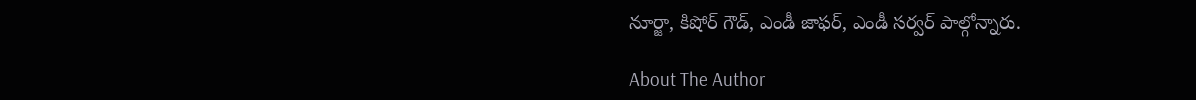నూర్జా, కిషోర్ గౌడ్, ఎండీ జాఫర్, ఎండీ సర్వర్ పాల్గోన్నారు.

About The Author